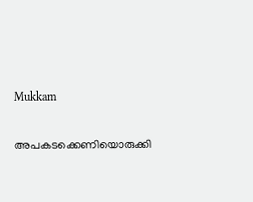Mukkam

അപകടക്കെണിയൊരുക്കി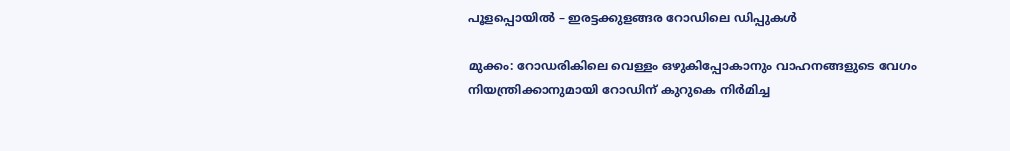പൂളപ്പൊയിൽ – ഇരട്ടക്കുളങ്ങര റോഡിലെ ഡിപ്പുകൾ

മുക്കം: റോഡരികിലെ വെള്ളം ഒഴുകിപ്പോകാനും വാഹനങ്ങളുടെ വേഗം നിയന്ത്രിക്കാനുമായി റോഡിന് കുറുകെ നിർമിച്ച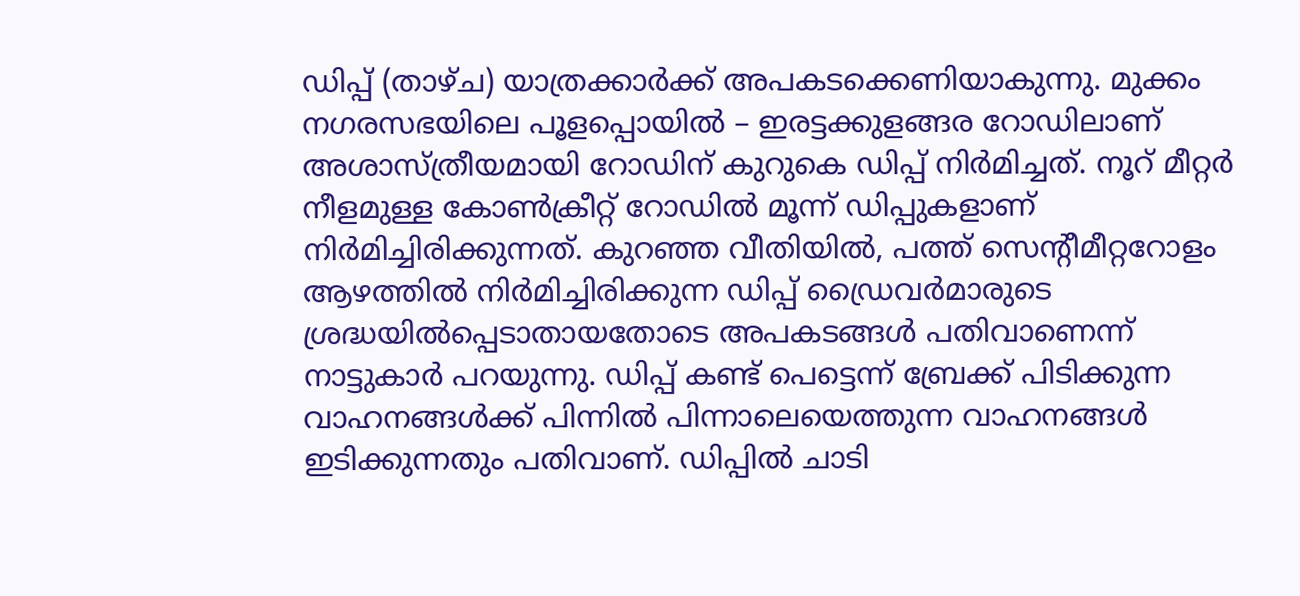ഡിപ്പ് (താഴ്ച) യാത്രക്കാർക്ക് അപകടക്കെണിയാകുന്നു. മുക്കം നഗരസഭയിലെ പൂളപ്പൊയിൽ – ഇരട്ടക്കുളങ്ങര റോഡിലാണ് അശാസ്ത്രീയമായി റോഡിന് കുറുകെ ഡിപ്പ് നിർമിച്ചത്. നൂറ് മീറ്റർ നീളമുള്ള കോൺക്രീറ്റ് റോഡിൽ മൂന്ന് ഡിപ്പുകളാണ് നിർമിച്ചിരിക്കുന്നത്. കുറഞ്ഞ വീതിയിൽ, പത്ത് സെന്റീമീറ്ററോളം ആഴത്തിൽ നിർമിച്ചിരിക്കുന്ന ഡിപ്പ് ഡ്രൈവർമാരുടെ ശ്രദ്ധയിൽപ്പെടാതായതോടെ അപകടങ്ങൾ പതിവാണെന്ന് നാട്ടുകാർ പറയുന്നു. ഡിപ്പ് കണ്ട് പെട്ടെന്ന് ബ്രേക്ക് പിടിക്കുന്ന വാഹനങ്ങൾക്ക് പിന്നിൽ പിന്നാലെയെത്തുന്ന വാഹനങ്ങൾ ഇടിക്കുന്നതും പതിവാണ്. ഡിപ്പിൽ ചാടി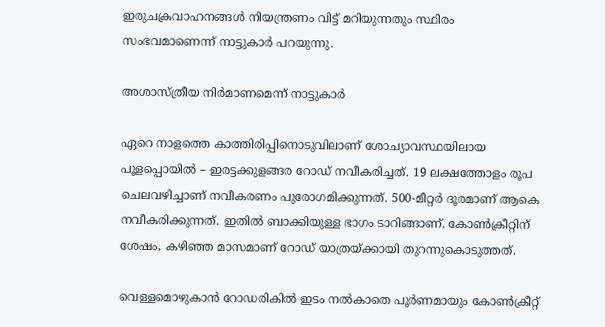ഇരുചക്രവാഹനങ്ങൾ നിയന്ത്രണം വിട്ട് മറിയുന്നതും സ്ഥിരം സംഭവമാണെന്ന് നാട്ടുകാർ പറയുന്നു.

അശാസ്ത്രീയ നിർമാണമെന്ന് നാട്ടുകാർ

ഏറെ നാളത്തെ കാത്തിരിപ്പിനൊടുവിലാണ് ശോച്യാവസ്ഥയിലായ പൂളപ്പൊയിൽ – ഇരട്ടക്കുളങ്ങര റോഡ് നവീകരിച്ചത്. 19 ലക്ഷത്തോളം രൂപ ചെലവഴിച്ചാണ് നവീകരണം പുരോഗമിക്കുന്നത്. 500-മീറ്റർ ദൂരമാണ് ആകെ നവീകരിക്കുന്നത്. ഇതിൽ ബാക്കിയുള്ള ഭാഗം ടാറിങ്ങാണ്. കോൺക്രീറ്റിന് ശേഷം, കഴിഞ്ഞ മാസമാണ് റോഡ് യാത്രയ്ക്കായി തുറന്നുകൊടുത്തത്.

വെള്ളമൊഴുകാൻ റോഡരികിൽ ഇടം നൽകാതെ പൂർണമായും കോൺക്രീറ്റ്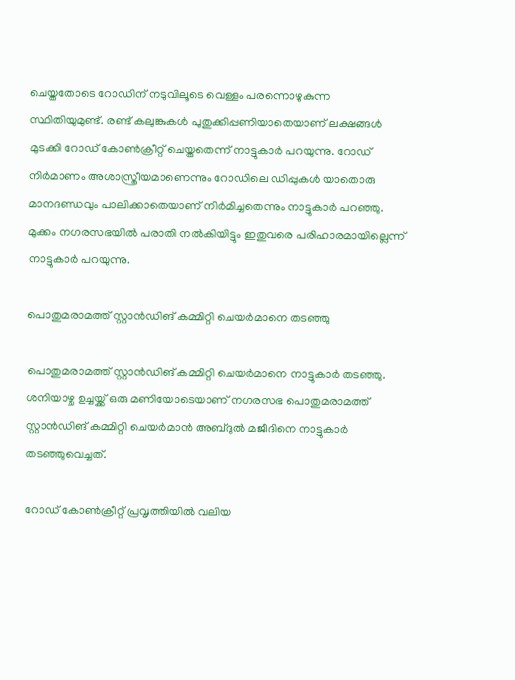ചെയ്തതോടെ റോഡിന് നടുവിലൂടെ വെള്ളം പരന്നൊഴുകുന്ന സ്ഥിതിയുമുണ്ട്. രണ്ട് കലുങ്കുകൾ പുതുക്കിപ്പണിയാതെയാണ് ലക്ഷങ്ങൾ മുടക്കി റോഡ് കോൺക്രീറ്റ് ചെയ്തതെന്ന് നാട്ടുകാർ പറയുന്നു. റോഡ് നിർമാണം അശാസ്ത്രീയമാണെന്നും റോഡിലെ ഡിപ്പുകൾ യാതൊരു മാനദണ്ഡവും പാലിക്കാതെയാണ് നിർമിച്ചതെന്നും നാട്ടുകാർ പറഞ്ഞു. മുക്കം നഗരസഭയിൽ പരാതി നൽകിയിട്ടും ഇതുവരെ പരിഹാരമായില്ലെന്ന് നാട്ടുകാർ പറയുന്നു.

പൊതുമരാമത്ത് സ്റ്റാൻഡിങ് കമ്മിറ്റി ചെയർമാനെ തടഞ്ഞു

പൊതുമരാമത്ത് സ്റ്റാൻഡിങ് കമ്മിറ്റി ചെയർമാനെ നാട്ടുകാർ തടഞ്ഞു. ശനിയാഴ്ച ഉച്ചയ്ക്ക് ഒരു മണിയോടെയാണ് നഗരസഭ പൊതുമരാമത്ത് സ്റ്റാൻഡിങ് കമ്മിറ്റി ചെയർമാൻ അബ്ദുൽ മജീദിനെ നാട്ടുകാർ തടഞ്ഞുവെച്ചത്.

റോഡ് കോൺക്രീറ്റ് പ്രവൃത്തിയിൽ വലിയ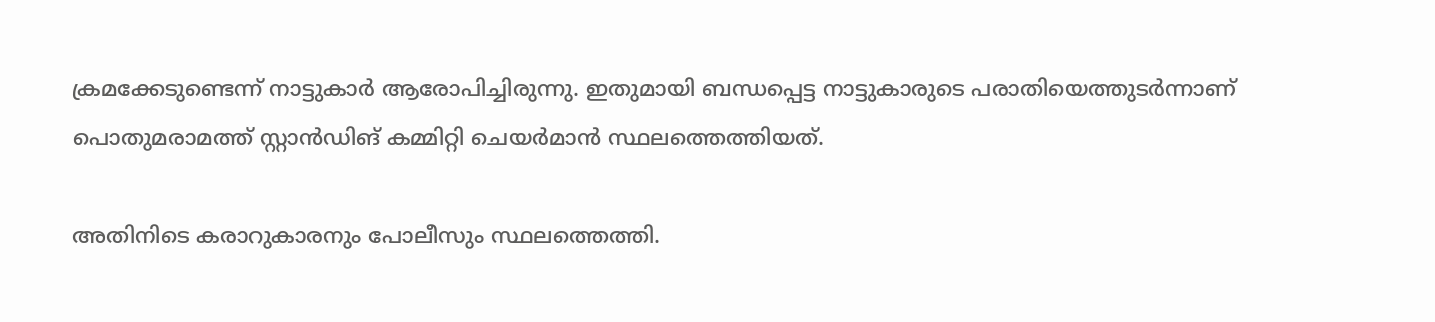ക്രമക്കേടുണ്ടെന്ന് നാട്ടുകാർ ആരോപിച്ചിരുന്നു. ഇതുമായി ബന്ധപ്പെട്ട നാട്ടുകാരുടെ പരാതിയെത്തുടർന്നാണ് പൊതുമരാമത്ത് സ്റ്റാൻഡിങ് കമ്മിറ്റി ചെയർമാൻ സ്ഥലത്തെത്തിയത്.

അതിനിടെ കരാറുകാരനും പോലീസും സ്ഥലത്തെത്തി.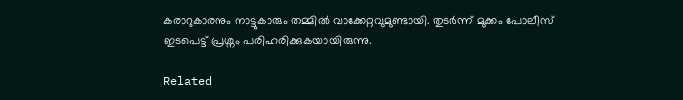കരാറുകാരനും നാട്ടുകാരും തമ്മിൽ വാക്കേറ്റവുമുണ്ടായി. തുടർന്ന് മുക്കം പോലീസ് ഇടപെ‌ട്ട് പ്രശ്നം പരിഹരിക്കുകയായിരുന്നു.

Related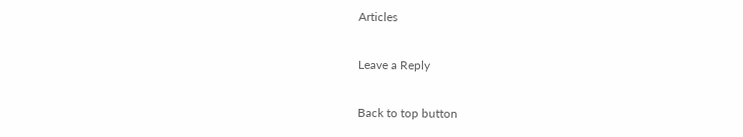Articles

Leave a Reply

Back to top button